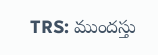TRS: ముందస్తు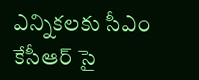ఎన్నికలకు సీఎం కేసీఆర్ సై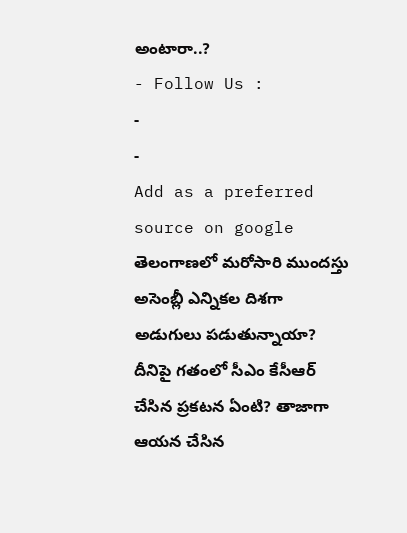అంటారా..?
- Follow Us :
-
-
Add as a preferred
source on google
తెలంగాణలో మరోసారి ముందస్తు అసెంబ్లీ ఎన్నికల దిశగా అడుగులు పడుతున్నాయా? దీనిపై గతంలో సీఎం కేసీఆర్ చేసిన ప్రకటన ఏంటి? తాజాగా ఆయన చేసిన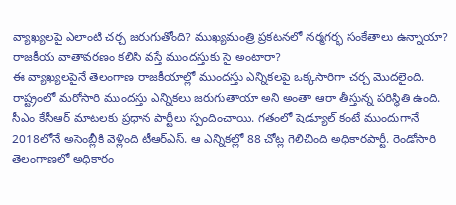వ్యాఖ్యలపై ఎలాంటి చర్చ జరుగుతోంది? ముఖ్యమంత్రి ప్రకటనలో నర్మగర్భ సంకేతాలు ఉన్నాయా? రాజకీయ వాతావరణం కలిసి వస్తే ముందస్తుకు సై అంటారా?
ఈ వ్యాఖ్యలపైనే తెలంగాణ రాజకీయాల్లో ముందస్తు ఎన్నికలపై ఒక్కసారిగా చర్చ మొదలైంది. రాష్ట్రంలో మరోసారి ముందస్తు ఎన్నికలు జరుగుతాయా అని అంతా ఆరా తీస్తున్న పరిస్థితి ఉంది. సీఎం కేసీఆర్ మాటలకు ప్రధాన పార్టీలు స్పందించాయి. గతంలో షెడ్యూల్ కంటే ముందుగానే 2018లోనే అసెంబ్లీకి వెళ్లింది టీఆర్ఎస్. ఆ ఎన్నికల్లో 88 చోట్ల గెలిచింది అధికారపార్టీ. రెండోసారి తెలంగాణలో అధికారం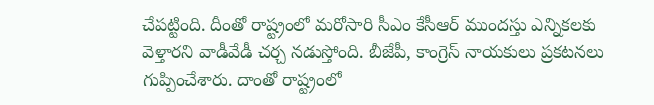చేపట్టింది. దీంతో రాష్ట్రంలో మరోసారి సీఎం కేసీఆర్ ముందస్తు ఎన్నికలకు వెళ్తారని వాడీవేడీ చర్చ నడుస్తోంది. బీజేపీ, కాంగ్రెస్ నాయకులు ప్రకటనలు గుప్పించేశారు. దాంతో రాష్ట్రంలో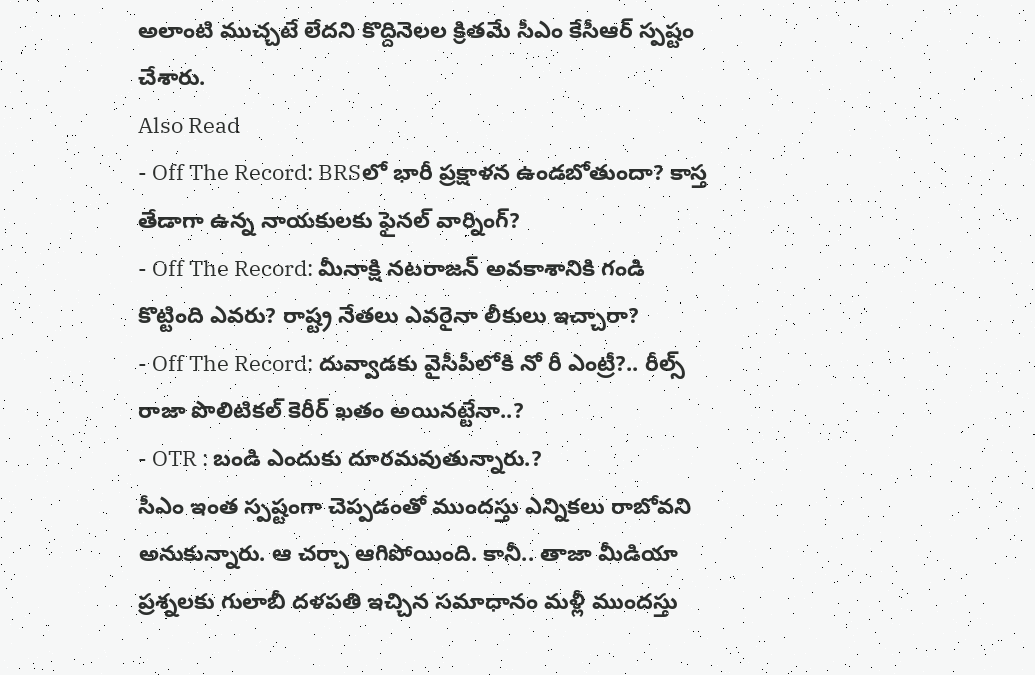అలాంటి ముచ్చటే లేదని కొద్దినెలల క్రితమే సీఎం కేసీఆర్ స్పష్టం చేశారు.
Also Read
- Off The Record: BRSలో భారీ ప్రక్షాళన ఉండబోతుందా? కాస్త తేడాగా ఉన్న నాయకులకు ఫైనల్ వార్నింగ్?
- Off The Record: మీనాక్షి నటరాజన్ అవకాశానికి గండి కొట్టింది ఎవరు? రాష్ట్ర నేతలు ఎవరైనా లీకులు ఇచ్చారా?
- Off The Record: దువ్వాడకు వైసీపీలోకి నో రీ ఎంట్రీ?.. రీల్స్ రాజా పొలిటికల్ కెరీర్ ఖతం అయినట్టేనా..?
- OTR : బండి ఎందుకు దూరమవుతున్నారు.?
సీఎం ఇంత స్పష్టంగా చెప్పడంతో ముందస్తు ఎన్నికలు రాబోవని అనుకున్నారు. ఆ చర్చా ఆగిపోయింది. కానీ.. తాజా మీడియా ప్రశ్నలకు గులాబీ దళపతి ఇచ్చిన సమాధానం మళ్లీ ముందస్తు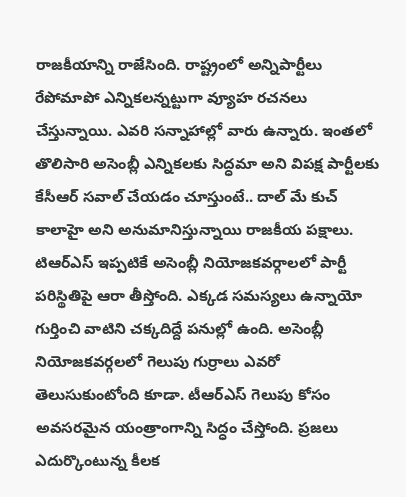రాజకీయాన్ని రాజేసింది. రాష్ట్రంలో అన్నిపార్టీలు రేపోమాపో ఎన్నికలన్నట్టుగా వ్యూహ రచనలు చేస్తున్నాయి. ఎవరి సన్నాహాల్లో వారు ఉన్నారు. ఇంతలో తొలిసారి అసెంబ్లీ ఎన్నికలకు సిద్ధమా అని విపక్ష పార్టీలకు కేసీఆర్ సవాల్ చేయడం చూస్తుంటే.. దాల్ మే కుచ్ కాలాహై అని అనుమానిస్తున్నాయి రాజకీయ పక్షాలు.
టిఆర్ఎస్ ఇప్పటికే అసెంబ్లీ నియోజకవర్గాలలో పార్టీ పరిస్థితిపై ఆరా తీస్తోంది. ఎక్కడ సమస్యలు ఉన్నాయో గుర్తించి వాటిని చక్కదిద్దే పనుల్లో ఉంది. అసెంబ్లీ నియోజకవర్గలలో గెలుపు గుర్రాలు ఎవరో తెలుసుకుంటోంది కూడా. టీఆర్ఎస్ గెలుపు కోసం అవసరమైన యంత్రాంగాన్ని సిద్ధం చేస్తోంది. ప్రజలు ఎదుర్కొంటున్న కీలక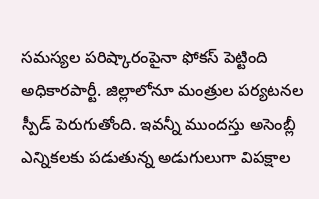సమస్యల పరిష్కారంపైనా ఫోకస్ పెట్టింది అధికారపార్టీ. జిల్లాలోనూ మంత్రుల పర్యటనల స్పీడ్ పెరుగుతోంది. ఇవన్నీ ముందస్తు అసెంబ్లీ ఎన్నికలకు పడుతున్న అడుగులుగా విపక్షాల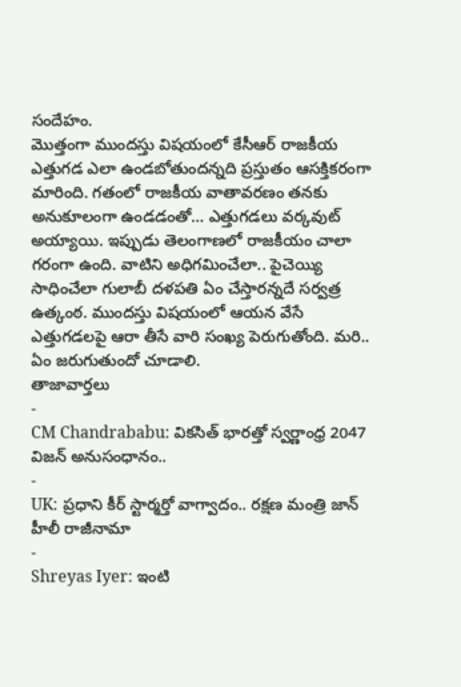సందేహం.
మొత్తంగా ముందస్తు విషయంలో కేసీఆర్ రాజకీయ ఎత్తుగడ ఎలా ఉండబోతుందన్నది ప్రస్తుతం ఆసక్తికరంగా మారింది. గతంలో రాజకీయ వాతావరణం తనకు అనుకూలంగా ఉండడంతో… ఎత్తుగడలు వర్కవుట్ అయ్యాయి. ఇప్పుడు తెలంగాణలో రాజకీయం చాలా గరంగా ఉంది. వాటిని అధిగమించేలా.. పైచెయ్యి సాధించేలా గులాబీ దళపతి ఏం చేస్తారన్నదే సర్వత్ర ఉత్కంఠ. ముందస్తు విషయంలో ఆయన వేసే ఎత్తుగడలపై ఆరా తీసే వారి సంఖ్య పెరుగుతోంది. మరి.. ఏం జరుగుతుందో చూడాలి.
తాజావార్తలు
-
CM Chandrababu: వికసిత్ భారత్తో స్వర్ణాంధ్ర 2047 విజన్ అనుసంధానం..
-
UK: ప్రధాని కీర్ స్టార్మర్తో వాగ్వాదం.. రక్షణ మంత్రి జాన్ హీలీ రాజీనామా
-
Shreyas Iyer: ఇంటి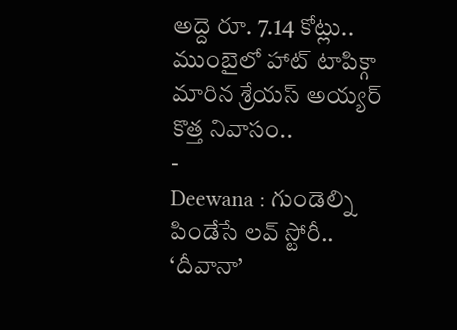అద్దె రూ. 7.14 కోట్లు.. ముంబైలో హాట్ టాపిక్గా మారిన శ్రేయస్ అయ్యర్ కొత్త నివాసం..
-
Deewana : గుండెల్ని పిండేసే లవ్ స్టోరీ.. ‘దీవానా’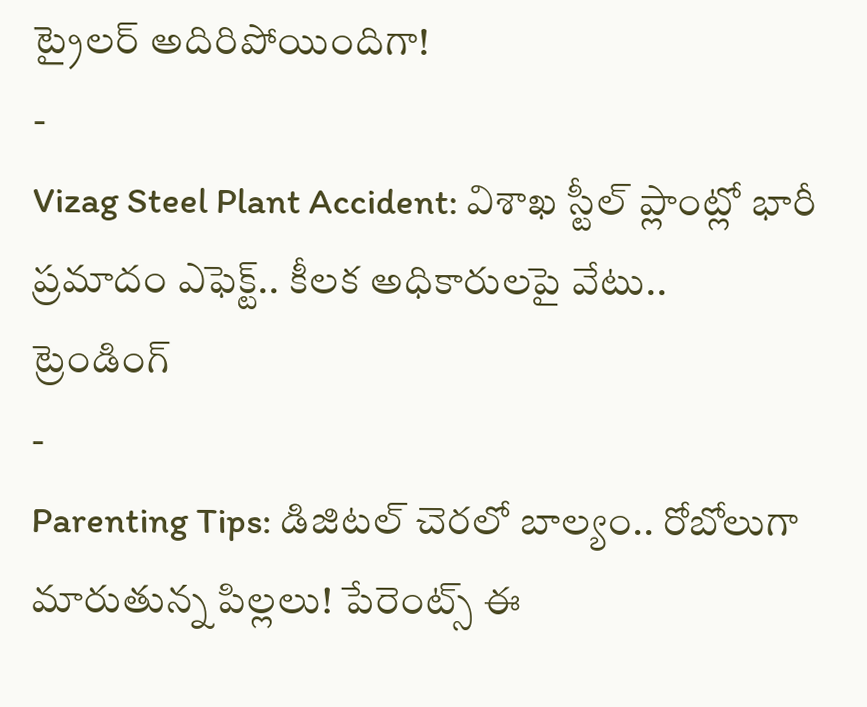ట్రైలర్ అదిరిపోయిందిగా!
-
Vizag Steel Plant Accident: విశాఖ స్టీల్ ప్లాంట్లో భారీ ప్రమాదం ఎఫెక్ట్.. కీలక అధికారులపై వేటు..
ట్రెండింగ్
-
Parenting Tips: డిజిటల్ చెరలో బాల్యం.. రోబోలుగా మారుతున్న పిల్లలు! పేరెంట్స్ ఈ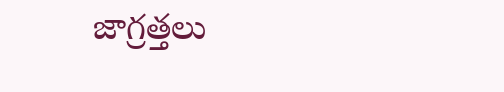జాగ్రత్తలు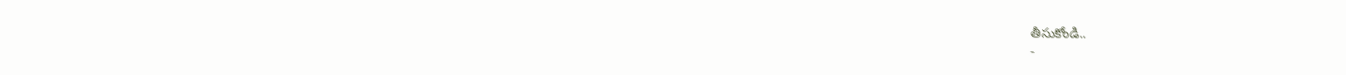తీసుకోండి..
-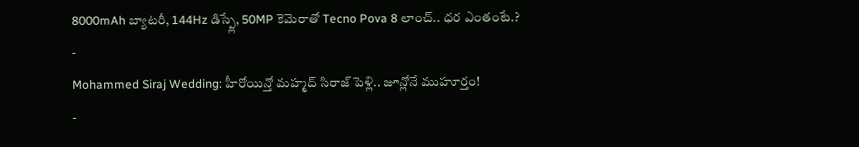8000mAh బ్యాటరీ, 144Hz డిస్ప్లే, 50MP కెమెరాతో Tecno Pova 8 లాంచ్.. ధర ఎంతంటే.?
-
Mohammed Siraj Wedding: హీరోయిన్తో మహ్మద్ సిరాజ్ పెళ్లి.. జూన్లోనే ముహూర్తం!
-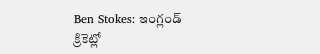Ben Stokes: ఇంగ్లండ్ క్రికెట్లో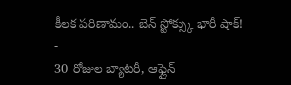కీలక పరిణామం.. బెన్ స్టోక్స్కు భారీ షాక్!
-
30 రోజుల బ్యాటరీ, ఆఫ్లైన్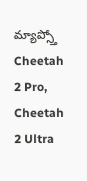మ్యాప్స్తో Cheetah 2 Pro, Cheetah 2 Ultra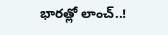భారత్లో లాంచ్..!